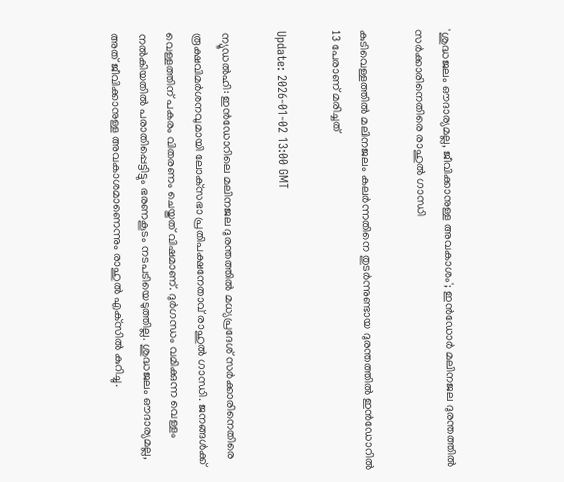'ശുദ്ധജലം ഔദാര്യമല്ല, ജീവിക്കാനുള്ള അവകാശം'; ഇൻഡോർ മലിനജല ദുരന്തത്തിൽ സർക്കാരിനെതിരെ രാഹുൽ ഗാന്ധി

കുടിവെള്ളത്തിൽ മലിനജലം കലർന്നതിനെ തുടർന്നുണ്ടായ ദുരന്തത്തിൽ ഇൻഡോറിൽ 13 പേരാണ് മരിച്ചത്

Update: 2026-01-02 13:00 GMT

ന്യൂഡൽഹി: ഇൻഡോറിലെ മലിനജല ദുരന്തത്തിൽ മധ്യപ്രദേശ് സർക്കാരിനെതിരെ രൂക്ഷവിമർശനവുമായി ലോക്‌സഭാ പ്രതിപക്ഷനേതാവ് രാഹുൽ ഗാന്ധി. ജനങ്ങൾക്ക് വെള്ളത്തിന് പകരം വിതരണം ചെയ്തത് വിഷമാണ്. ദുർഗന്ധം വമിക്കുന്ന വെള്ളം നൽകിയതിൽ പരാതിപ്പെട്ടിട്ടും ഭരണകൂടം നടപടിയെടുത്തില്ല. ശുദ്ധജലം ഔദാര്യമല്ല, അത് ജീവിക്കാനുള്ള അവകാശമാണെന്നും രാഹുൽ എക്‌സിൽ കുറിച്ചു.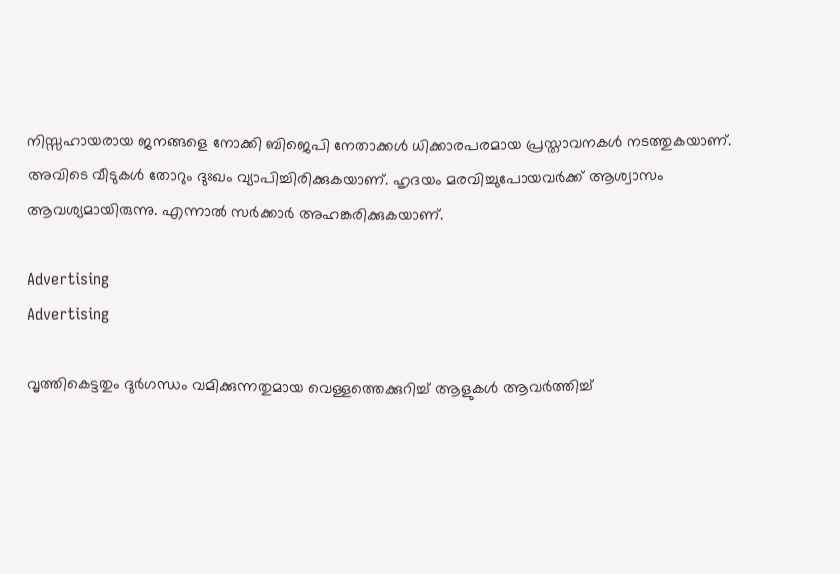നിസ്സഹായരായ ജനങ്ങളെ നോക്കി ബിജെപി നേതാക്കൾ ധിക്കാരപരമായ പ്രസ്താവനകൾ നടത്തുകയാണ്. അവിടെ വീടുകൾ തോറും ദുഃഖം വ്യാപിച്ചിരിക്കുകയാണ്. ഹൃദയം മരവിച്ചുപോയവർക്ക് ആശ്വാസം ആവശ്യമായിരുന്നു. എന്നാൽ സർക്കാർ അഹങ്കരിക്കുകയാണ്.

Advertising
Advertising

വൃത്തികെട്ടതും ദുർഗന്ധം വമിക്കുന്നതുമായ വെള്ളത്തെക്കുറിച്ച് ആളുകൾ ആവർത്തിച്ച്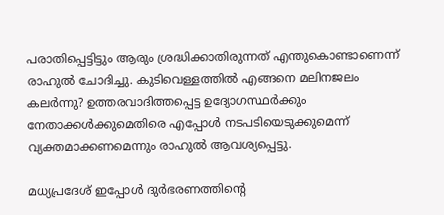പരാതിപ്പെട്ടിട്ടും ആരും ശ്രദ്ധിക്കാതിരുന്നത് എന്തുകൊണ്ടാണെന്ന് രാഹുൽ ചോദിച്ചു. കുടിവെള്ളത്തിൽ എങ്ങനെ മലിനജലം കലർന്നു? ഉത്തരവാദിത്തപ്പെട്ട ഉദ്യോഗസ്ഥർക്കും നേതാക്കൾക്കുമെതിരെ എപ്പോൾ നടപടിയെടുക്കുമെന്ന് വ്യക്തമാക്കണമെന്നും രാഹുൽ ആവശ്യപ്പെട്ടു.

മധ്യപ്രദേശ് ഇപ്പോൾ ദുർഭരണത്തിന്റെ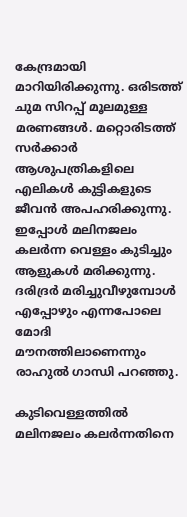കേന്ദ്രമായി മാറിയിരിക്കുന്നു. ഒരിടത്ത് ചുമ സിറപ്പ് മൂലമുള്ള മരണങ്ങൾ. മറ്റൊരിടത്ത് സർക്കാർ ആശുപത്രികളിലെ എലികൾ കുട്ടികളുടെ ജീവൻ അപഹരിക്കുന്നു. ഇപ്പോൾ മലിനജലം കലർന്ന വെള്ളം കുടിച്ചും ആളുകൾ മരിക്കുന്നു. ദരിദ്രർ മരിച്ചുവീഴുമ്പോൾ എപ്പോഴും എന്നപോലെ മോദി മൗനത്തിലാണെന്നും രാഹുൽ ഗാന്ധി പറഞ്ഞു.

കുടിവെള്ളത്തിൽ മലിനജലം കലർന്നതിനെ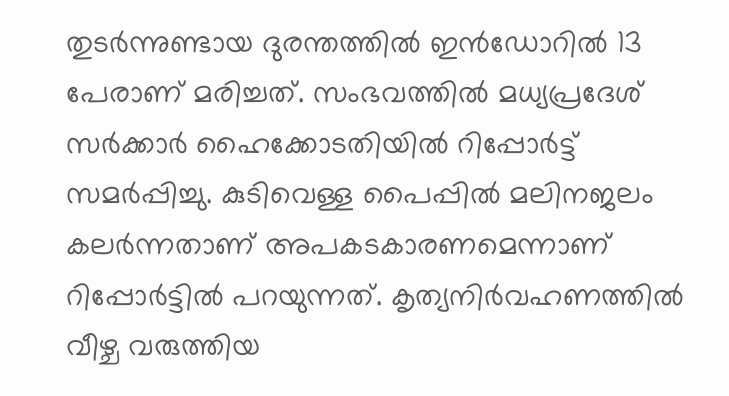തുടർന്നുണ്ടായ ദുരന്തത്തിൽ ഇൻഡോറിൽ 13 പേരാണ് മരിച്ചത്. സംഭവത്തിൽ മധ്യപ്രദേശ് സർക്കാർ ഹൈക്കോടതിയിൽ റിപ്പോർട്ട് സമർപ്പിച്ചു. കുടിവെള്ള പൈപ്പിൽ മലിനജലം കലർന്നതാണ് അപകടകാരണമെന്നാണ് റിപ്പോർട്ടിൽ പറയുന്നത്. കൃത്യനിർവഹണത്തിൽ വീഴ്ച വരുത്തിയ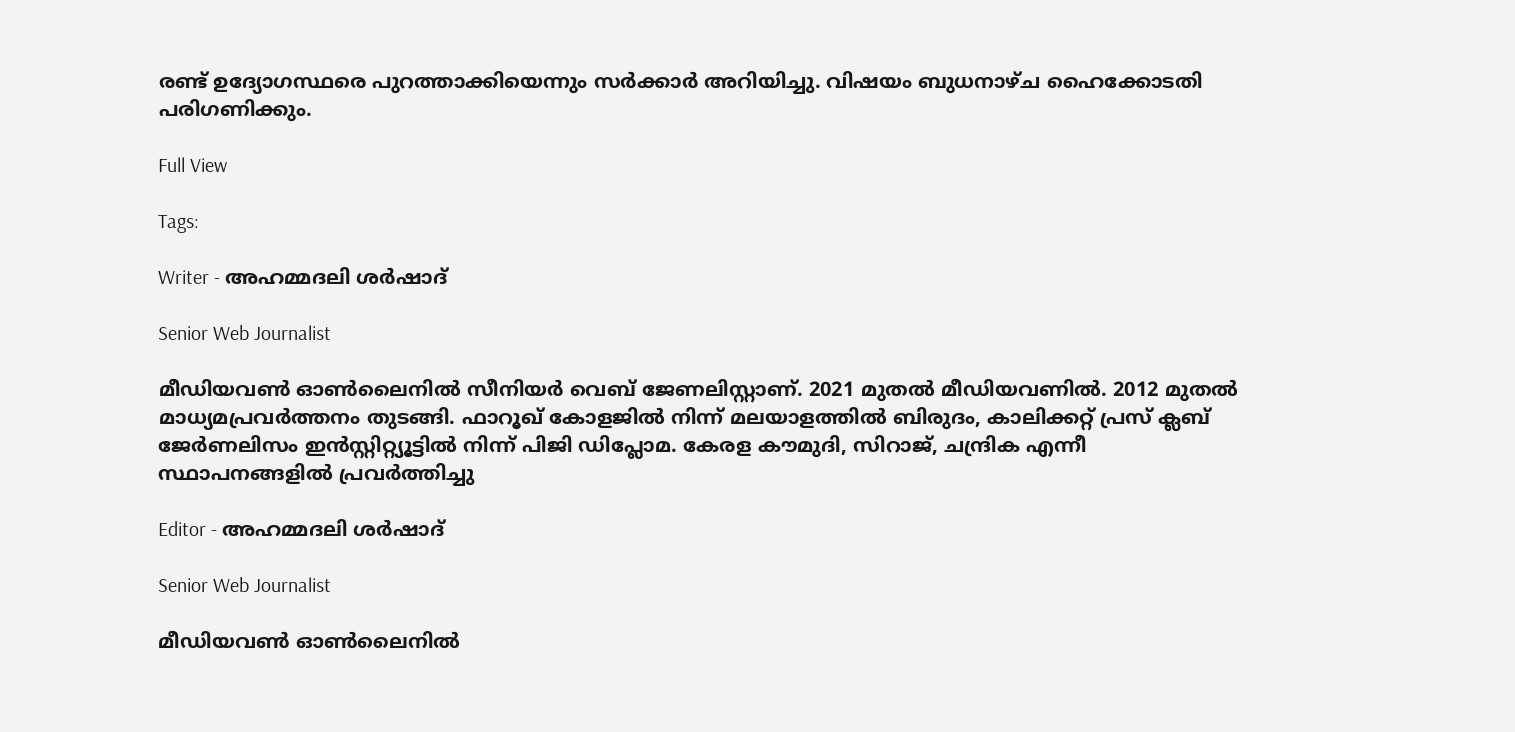രണ്ട് ഉദ്യോഗസ്ഥരെ പുറത്താക്കിയെന്നും സർക്കാർ അറിയിച്ചു. വിഷയം ബുധനാഴ്ച ഹൈക്കോടതി പരിഗണിക്കും.

Full View

Tags:

Writer - അഹമ്മദലി ശര്‍ഷാദ്

Senior Web Journalist

മീഡിയവൺ ഓൺലൈനിൽ സീനിയർ വെബ് ജേണലിസ്റ്റാണ്. 2021 മുതൽ മീഡിയവണിൽ. 2012 മുതൽ മാധ്യമപ്രവർത്തനം തുടങ്ങി. ഫാറൂഖ് കോളജിൽ നിന്ന് മലയാളത്തിൽ ബിരുദം, കാലിക്കറ്റ് പ്രസ് ക്ലബ് ജേർണലിസം ഇൻസ്റ്റിറ്റ്യൂട്ടിൽ നിന്ന് പിജി ഡിപ്ലോമ. കേരള കൗമുദി, സിറാജ്, ചന്ദ്രിക എന്നീ സ്ഥാപനങ്ങളിൽ പ്രവർത്തിച്ചു

Editor - അഹമ്മദലി ശര്‍ഷാദ്

Senior Web Journalist

മീഡിയവൺ ഓൺലൈനിൽ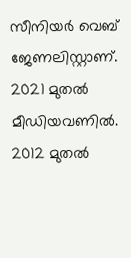സീനിയർ വെബ് ജേണലിസ്റ്റാണ്. 2021 മുതൽ മീഡിയവണിൽ. 2012 മുതൽ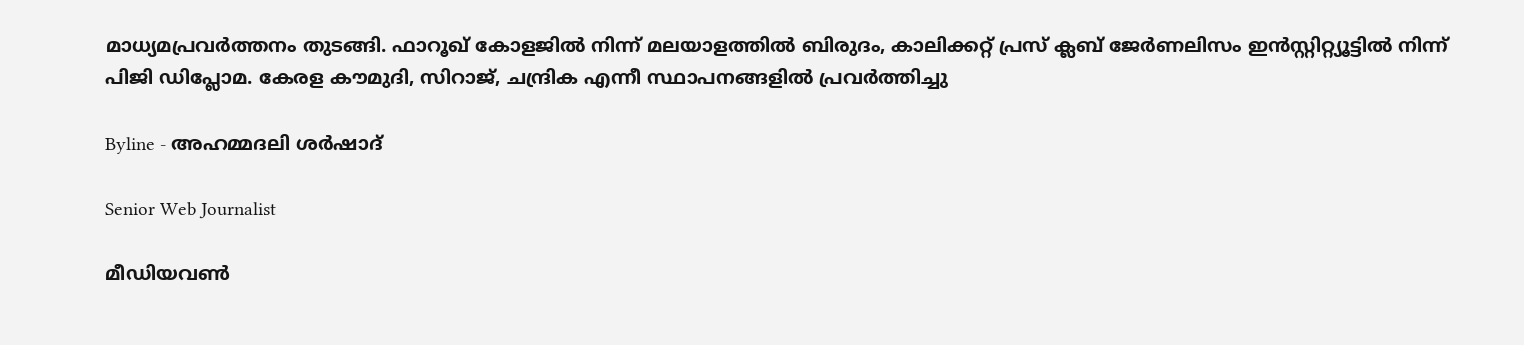മാധ്യമപ്രവർത്തനം തുടങ്ങി. ഫാറൂഖ് കോളജിൽ നിന്ന് മലയാളത്തിൽ ബിരുദം, കാലിക്കറ്റ് പ്രസ് ക്ലബ് ജേർണലിസം ഇൻസ്റ്റിറ്റ്യൂട്ടിൽ നിന്ന് പിജി ഡിപ്ലോമ. കേരള കൗമുദി, സിറാജ്, ചന്ദ്രിക എന്നീ സ്ഥാപനങ്ങളിൽ പ്രവർത്തിച്ചു

Byline - അഹമ്മദലി ശര്‍ഷാദ്

Senior Web Journalist

മീഡിയവൺ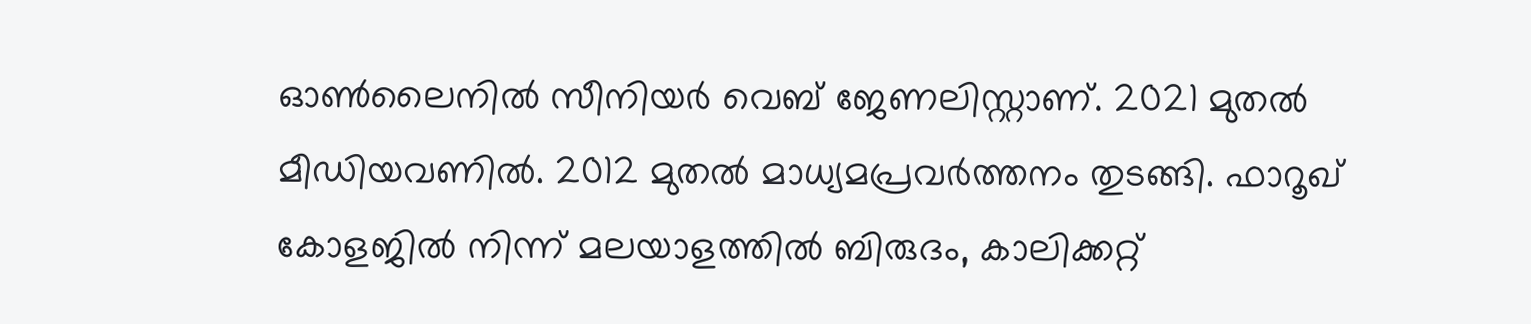ഓൺലൈനിൽ സീനിയർ വെബ് ജേണലിസ്റ്റാണ്. 2021 മുതൽ മീഡിയവണിൽ. 2012 മുതൽ മാധ്യമപ്രവർത്തനം തുടങ്ങി. ഫാറൂഖ് കോളജിൽ നിന്ന് മലയാളത്തിൽ ബിരുദം, കാലിക്കറ്റ്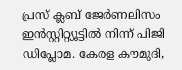പ്രസ് ക്ലബ് ജേർണലിസം ഇൻസ്റ്റിറ്റ്യൂട്ടിൽ നിന്ന് പിജി ഡിപ്ലോമ. കേരള കൗമുദി,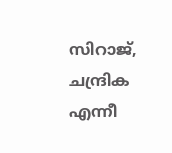സിറാജ്, ചന്ദ്രിക എന്നീ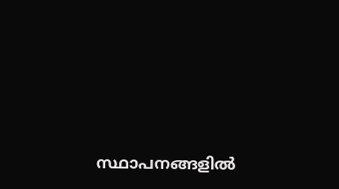സ്ഥാപനങ്ങളിൽ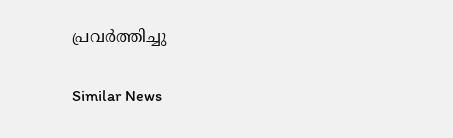പ്രവർത്തിച്ചു

Similar News